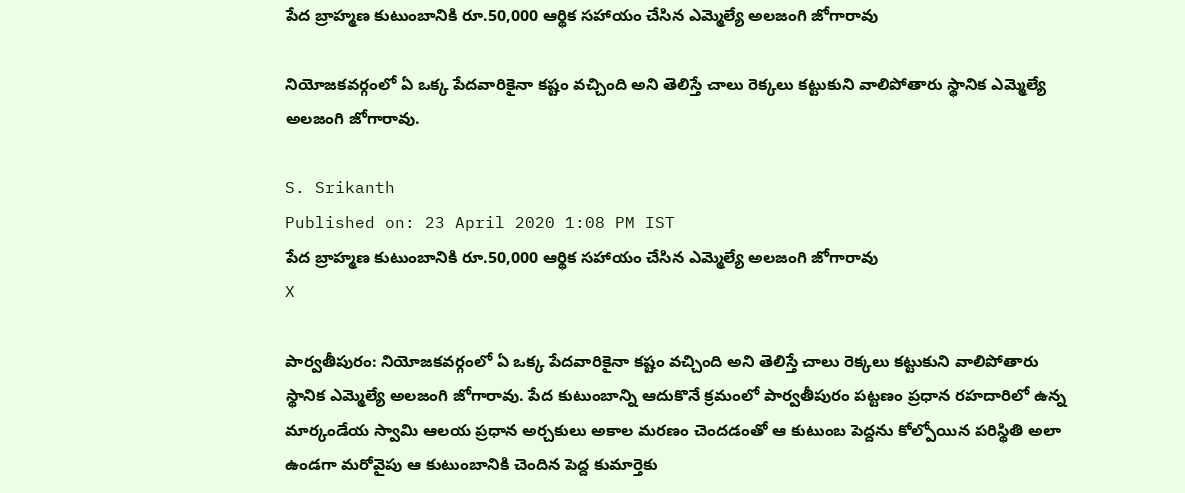పేద బ్రాహ్మణ కుటుంబానికి రూ.50,000 ఆర్థిక సహాయం చేసిన ఎమ్మెల్యే అలజంగి జోగారావు

నియోజకవర్గంలో ఏ ఒక్క పేదవారికైనా కష్టం వచ్చింది అని తెలిస్తే చాలు రెక్కలు కట్టుకుని వాలిపోతారు స్థానిక ఎమ్మెల్యే అలజంగి జోగారావు.

S. Srikanth
Published on: 23 April 2020 1:08 PM IST
పేద బ్రాహ్మణ కుటుంబానికి రూ.50,000 ఆర్థిక సహాయం చేసిన ఎమ్మెల్యే అలజంగి జోగారావు
X

పార్వతీపురం: నియోజకవర్గంలో ఏ ఒక్క పేదవారికైనా కష్టం వచ్చింది అని తెలిస్తే చాలు రెక్కలు కట్టుకుని వాలిపోతారు స్థానిక ఎమ్మెల్యే అలజంగి జోగారావు. పేద కుటుంబాన్ని ఆదుకొనే క్రమంలో పార్వతీపురం పట్టణం ప్రధాన రహదారిలో ఉన్న మార్కండేయ స్వామి ఆలయ ప్రధాన అర్చకులు అకాల మరణం చెందడంతో ఆ కుటుంబ పెద్దను కోల్పోయిన పరిస్థితి అలా ఉండగా మరోవైపు ఆ కుటుంబానికి చెందిన పెద్ద కుమార్తెకు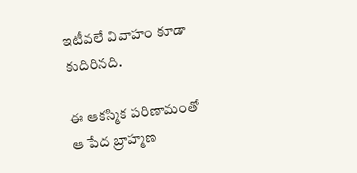ఇటీవలే వివాహం కూడా కుదిరినది.

ఈ ఆకస్మిక పరిణామంతో ఆ పేద బ్రాహ్మణ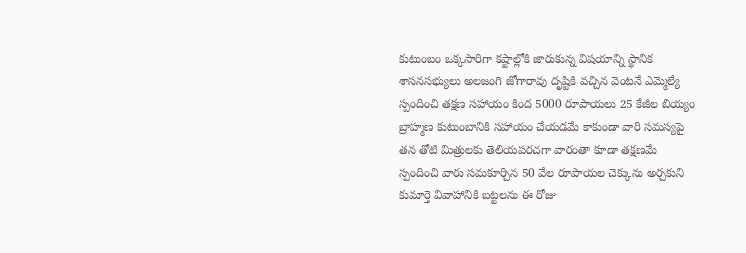కుటుంబం ఒక్కసారిగా కష్టాల్లోకి జారుకున్న విషయాన్ని స్థానిక శాసనసభ్యులు అలజంగి జోగారావు దృష్టికి వచ్చిన వెంటనే ఎమ్మెల్యే స్పందించి తక్షణ సహాయం కింద 5000 రూపాయలు 25 కేజీల బియ్యం బ్రాహ్మణ కుటుంబానికి సహాయం చేయడమే కాకుండా వారి సమస్యపై తన తోటి మిత్రులకు తెలియపరచగా వారంతా కూడా తక్షణమే స్పందించి వారు సమకూర్చిన 50 వేల రూపాయల చెక్కును అర్చకుని కుమార్తె వివాహానికి బట్టలను ఈ రోజు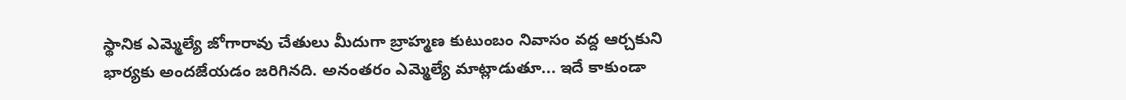స్థానిక ఎమ్మెల్యే జోగారావు చేతులు మీదుగా బ్రాహ్మణ కుటుంబం నివాసం వద్ద ఆర్చకుని భార్యకు అందజేయడం జరిగినది. అనంతరం ఎమ్మెల్యే మాట్లాడుతూ... ఇదే కాకుండా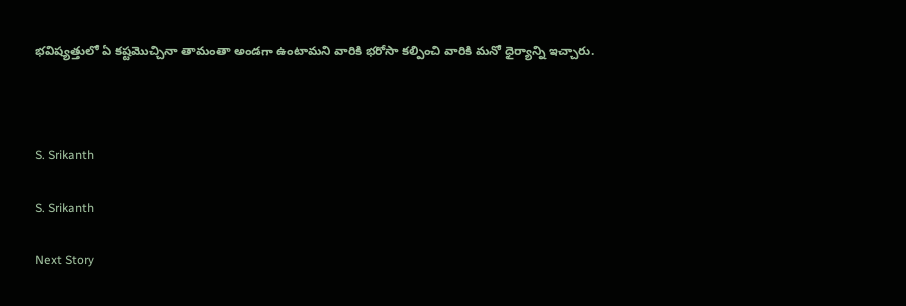భవిష్యత్తులో ఏ కష్టమొచ్చినా తామంతా అండగా ఉంటామని వారికి భరోసా కల్పించి వారికి మనో ధైర్యాన్ని ఇచ్చారు.



S. Srikanth

S. Srikanth

Next Story